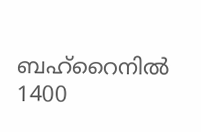ബഹ്‌റൈനില്‍ 1400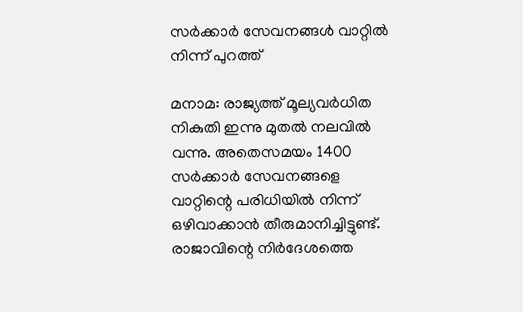സര്‍ക്കാര്‍ സേവനങ്ങള്‍ വാറ്റില്‍ നിന്ന് പുറത്ത്

മനാമ: രാജ്യത്ത് മൂല്യവര്‍ധിത നികുതി ഇന്നു മുതല്‍ നലവില്‍ വന്നു. അതെസമയം 1400 സര്‍ക്കാര്‍ സേവനങ്ങളെ വാറ്റിന്റെ പരിധിയില്‍ നിന്ന് ഒഴിവാക്കാന്‍ തീരുമാനിച്ചിട്ടുണ്ട്. രാജാവിന്റെ നിര്‍ദേശത്തെ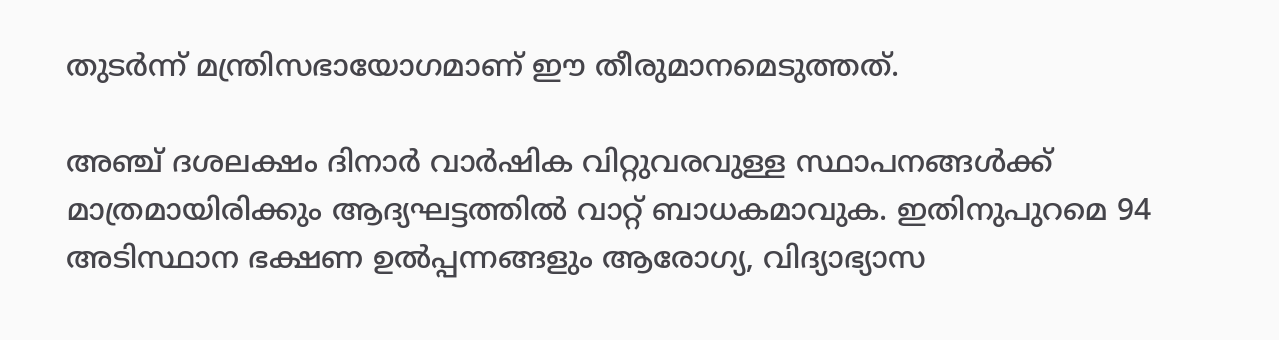തുടര്‍ന്ന് മന്ത്രിസഭായോഗമാണ് ഈ തീരുമാനമെടുത്തത്.

അഞ്ച് ദശലക്ഷം ദിനാര്‍ വാര്‍ഷിക വിറ്റുവരവുള്ള സ്ഥാപനങ്ങള്‍ക്ക് മാത്രമായിരിക്കും ആദ്യഘട്ടത്തില്‍ വാറ്റ് ബാധകമാവുക. ഇതിനുപുറമെ 94 അടിസ്ഥാന ഭക്ഷണ ഉല്‍പ്പന്നങ്ങളും ആരോഗ്യ, വിദ്യാഭ്യാസ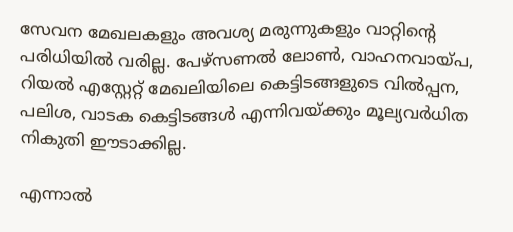സേവന മേഖലകളും അവശ്യ മരുന്നുകളും വാറ്റിന്റെ പരിധിയില്‍ വരില്ല. പേഴ്‌സണല്‍ ലോണ്‍, വാഹനവായ്പ, റിയല്‍ എസ്റ്റേറ്റ് മേഖലിയിലെ കെട്ടിടങ്ങളുടെ വില്‍പ്പന, പലിശ, വാടക കെട്ടിടങ്ങള്‍ എന്നിവയ്ക്കും മൂല്യവര്‍ധിത നികുതി ഈടാക്കില്ല.

എന്നാല്‍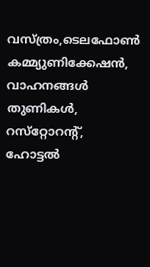വസ്ത്രം,ടെലഫോണ്‍ കമ്മ്യുണിക്കേഷന്‍, വാഹനങ്ങള്‍ തുണികള്‍, റസ്‌റ്റോറന്റ്, ഹോട്ടല്‍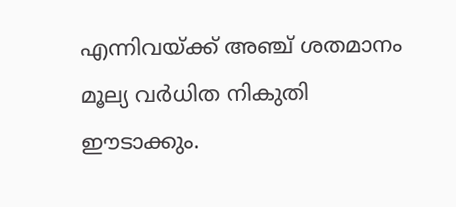എന്നിവയ്ക്ക് അഞ്ച് ശതമാനം മൂല്യ വര്‍ധിത നികുതി ഈടാക്കും.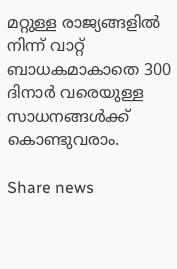മറ്റുള്ള രാജ്യങ്ങളില്‍ നിന്ന് വാറ്റ് ബാധകമാകാതെ 300 ദിനാര്‍ വരെയുള്ള സാധനങ്ങള്‍ക്ക് കൊണ്ടുവരാം.

Share news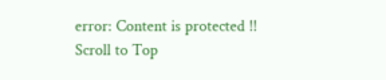error: Content is protected !!
Scroll to Top